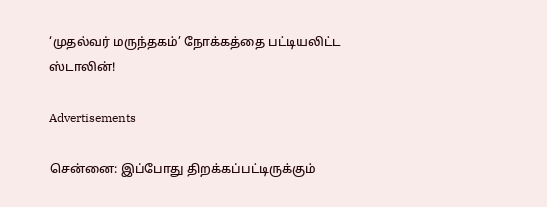‘முதல்வர் மருந்தகம்’ நோக்கத்தை பட்டியலிட்ட ஸ்டாலின்!

Advertisements

சென்னை: இப்போது திறக்கப்பட்டிருக்கும்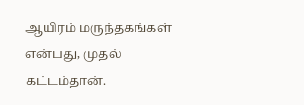ஆயிரம் மருந்தகங்கள் என்பது, முதல் கட்டம்தான்.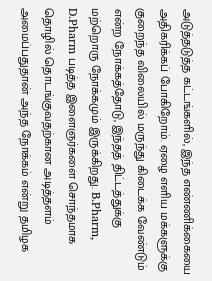அடுத்தடுத்த கட்டங்களில், இந்த எண்ணிக்கையை அதிகரிக்கப் போகிறோம். ஏழை எளிய மக்களுக்கு குறைந்த விலையில் மருந்து கிடைக்க வேண்டும் என்ற நோக்கத்தோடு, இந்தத் திட்டத்துக்கு மற்றொரு நோக்கமும் இருக்கிறது. B.Pharm, D.Pharm படித்த இளைஞர்களை சொந்தமாக தொழில் தொடங்குவதற்கான அடித்தளம் அமைப்பதுதான் அந்த நோக்கம் என்று தமிழக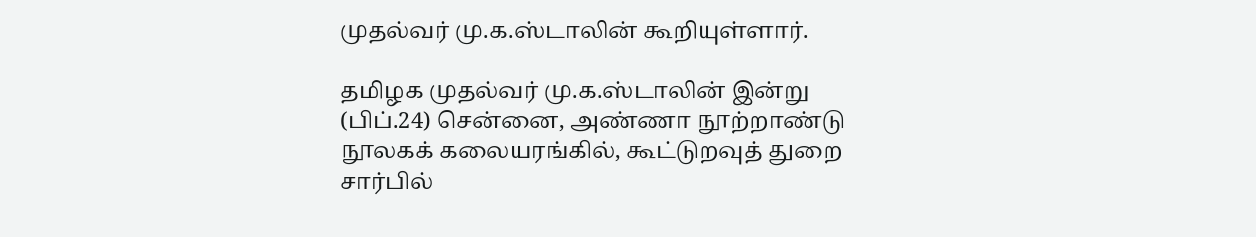முதல்வர் மு.க.ஸ்டாலின் கூறியுள்ளார்.

தமிழக முதல்வர் மு.க.ஸ்டாலின் இன்று (பிப்.24) சென்னை, அண்ணா நூற்றாண்டு நூலகக் கலையரங்கில், கூட்டுறவுத் துறை சார்பில்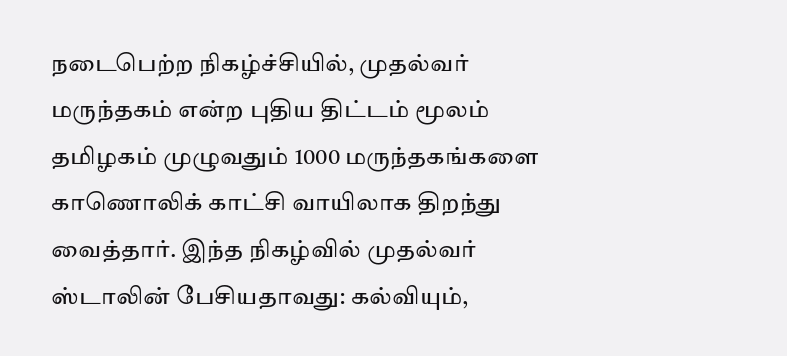நடைபெற்ற நிகழ்ச்சியில், முதல்வர் மருந்தகம் என்ற புதிய திட்டம் மூலம் தமிழகம் முழுவதும் 1000 மருந்தகங்களை காணொலிக் காட்சி வாயிலாக திறந்து வைத்தார். இந்த நிகழ்வில் முதல்வர் ஸ்டாலின் பேசியதாவது: கல்வியும்,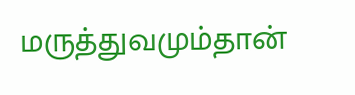மருத்துவமும்தான்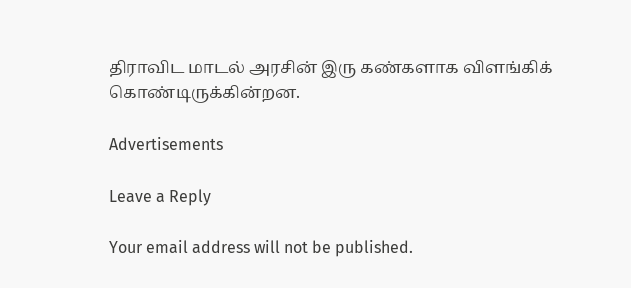திராவிட மாடல் அரசின் இரு கண்களாக விளங்கிக் கொண்டிருக்கின்றன.

Advertisements

Leave a Reply

Your email address will not be published.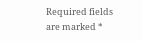Required fields are marked *